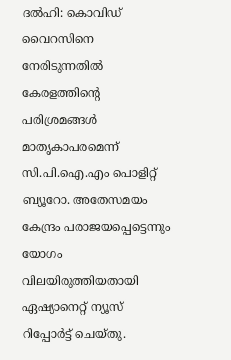ദല്‍ഹി: കൊവിഡ് വൈറസിനെ നേരിടുന്നതില്‍ കേരളത്തിന്റെ പരിശ്രമങ്ങള്‍ മാതൃകാപരമെന്ന് സി.പി.ഐ.എം പൊളിറ്റ് ബ്യൂറോ. അതേസമയം കേന്ദ്രം പരാജയപ്പെട്ടെന്നും യോഗം വിലയിരുത്തിയതായി ഏഷ്യാനെറ്റ് ന്യൂസ് റിപ്പോര്‍ട്ട് ചെയ്തു.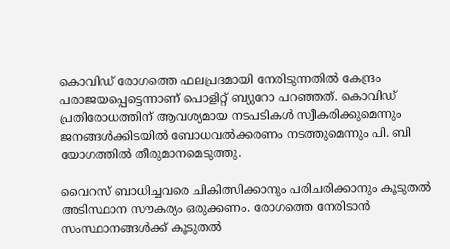കൊവിഡ് രോഗത്തെ ഫലപ്രദമായി നേരിടുന്നതില്‍ കേന്ദ്രം പരാജയപ്പെട്ടെന്നാണ് പൊളിറ്റ് ബ്യുറോ പറഞ്ഞത്. കൊവിഡ് പ്രതിരോധത്തിന് ആവശ്യമായ നടപടികള്‍ സ്വീകരിക്കുമെന്നും ജനങ്ങള്‍ക്കിടയില്‍ ബോധവല്‍ക്കരണം നടത്തുമെന്നും പി. ബി യോഗത്തില്‍ തീരുമാനമെടുത്തു.

വൈറസ് ബാധിച്ചവരെ ചികിത്സിക്കാനും പരിചരിക്കാനും കൂടുതല്‍ അടിസ്ഥാന സൗകര്യം ഒരുക്കണം. രോഗത്തെ നേരിടാന്‍ സംസ്ഥാനങ്ങള്‍ക്ക് കൂടുതല്‍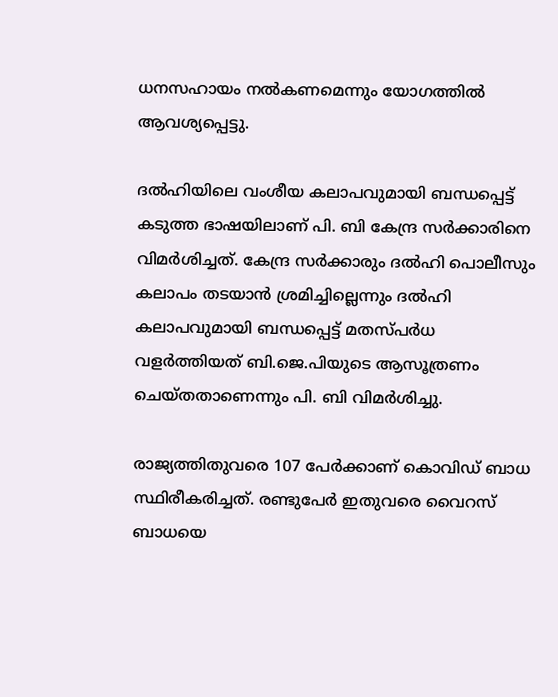ധനസഹായം നല്‍കണമെന്നും യോഗത്തില്‍ ആവശ്യപ്പെട്ടു.

ദല്‍ഹിയിലെ വംശീയ കലാപവുമായി ബന്ധപ്പെട്ട് കടുത്ത ഭാഷയിലാണ് പി. ബി കേന്ദ്ര സര്‍ക്കാരിനെ വിമര്‍ശിച്ചത്. കേന്ദ്ര സര്‍ക്കാരും ദല്‍ഹി പൊലീസും കലാപം തടയാന്‍ ശ്രമിച്ചില്ലെന്നും ദല്‍ഹി കലാപവുമായി ബന്ധപ്പെട്ട് മതസ്പര്‍ധ വളര്‍ത്തിയത് ബി.ജെ.പിയുടെ ആസൂത്രണം ചെയ്തതാണെന്നും പി. ബി വിമര്‍ശിച്ചു.

രാജ്യത്തിതുവരെ 107 പേര്‍ക്കാണ് കൊവിഡ് ബാധ സ്ഥിരീകരിച്ചത്. രണ്ടുപേര്‍ ഇതുവരെ വൈറസ് ബാധയെ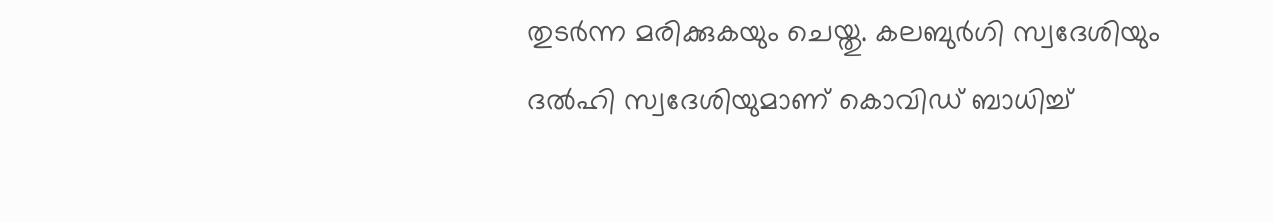തുടര്‍ന്ന മരിക്കുകയും ചെയ്തു. കലബുര്‍ഗി സ്വദേശിയും ദല്‍ഹി സ്വദേശിയുമാണ് കൊവിഡ് ബാധിച്ച്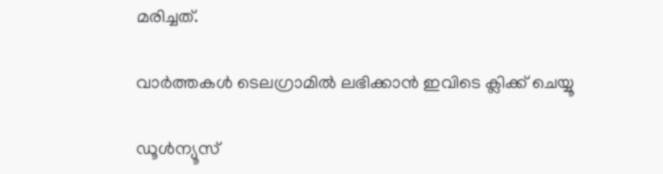മരിച്ചത്.

വാര്‍ത്തകള്‍ ടെലഗ്രാമില്‍ ലഭിക്കാന്‍ ഇവിടെ ക്ലിക്ക് ചെയ്യൂ

ഡൂൾന്യൂസ്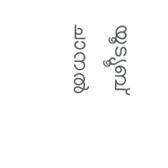യൂട്യൂബ് ചാനൽ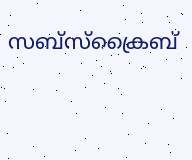സബ്സ്ക്രൈബ്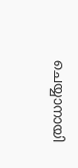ചെയ്യാനായി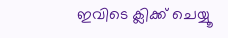ഇവിടെ ക്ലിക്ക് ചെയ്യൂ